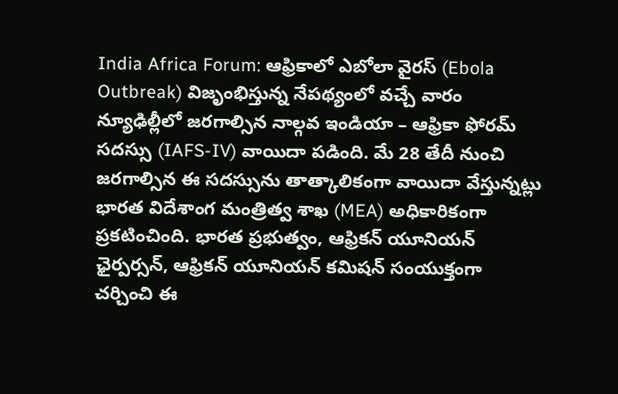India Africa Forum: ఆఫ్రికాలో ఎబోలా వైరస్ (Ebola Outbreak) విజృంభిస్తున్న నేపథ్యంలో వచ్చే వారం న్యూఢిల్లీలో జరగాల్సిన నాల్గవ ఇండియా – ఆఫ్రికా ఫోరమ్ సదస్సు (IAFS-IV) వాయిదా పడింది. మే 28 తేదీ నుంచి జరగాల్సిన ఈ సదస్సును తాత్కాలికంగా వాయిదా వేస్తున్నట్లు భారత విదేశాంగ మంత్రిత్వ శాఖ (MEA) అధికారికంగా ప్రకటించింది. భారత ప్రభుత్వం, ఆఫ్రికన్ యూనియన్ ఛైర్పర్సన్, ఆఫ్రికన్ యూనియన్ కమిషన్ సంయుక్తంగా చర్చించి ఈ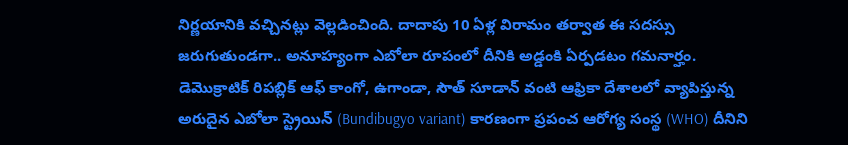నిర్ణయానికి వచ్చినట్లు వెల్లడించింది. దాదాపు 10 ఏళ్ల విరామం తర్వాత ఈ సదస్సు జరుగుతుండగా.. అనూహ్యంగా ఎబోలా రూపంలో దీనికి అడ్డంకి ఏర్పడటం గమనార్హం.
డెమొక్రాటిక్ రిపబ్లిక్ ఆఫ్ కాంగో, ఉగాండా, సౌత్ సూడాన్ వంటి ఆఫ్రికా దేశాలలో వ్యాపిస్తున్న అరుదైన ఎబోలా స్ట్రెయిన్ (Bundibugyo variant) కారణంగా ప్రపంచ ఆరోగ్య సంస్థ (WHO) దీనిని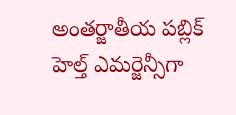అంతర్జాతీయ పబ్లిక్ హెల్త్ ఎమర్జెన్సీగా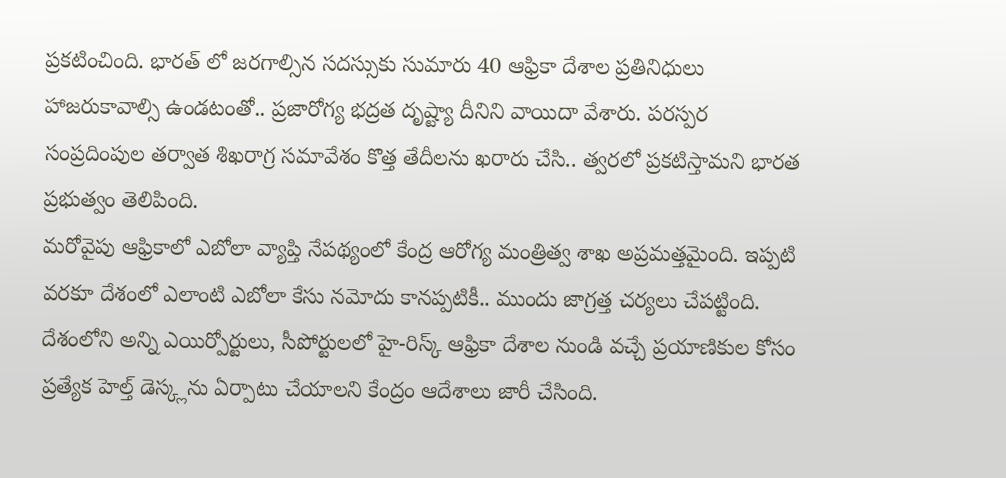ప్రకటించింది. భారత్ లో జరగాల్సిన సదస్సుకు సుమారు 40 ఆఫ్రికా దేశాల ప్రతినిధులు హాజరుకావాల్సి ఉండటంతో.. ప్రజారోగ్య భద్రత దృష్ట్యా దీనిని వాయిదా వేశారు. పరస్పర సంప్రదింపుల తర్వాత శిఖరాగ్ర సమావేశం కొత్త తేదీలను ఖరారు చేసి.. త్వరలో ప్రకటిస్తామని భారత ప్రభుత్వం తెలిపింది.
మరోవైపు ఆఫ్రికాలో ఎబోలా వ్యాప్తి నేపథ్యంలో కేంద్ర ఆరోగ్య మంత్రిత్వ శాఖ అప్రమత్తమైంది. ఇప్పటి వరకూ దేశంలో ఎలాంటి ఎబోలా కేసు నమోదు కానప్పటికీ.. ముందు జాగ్రత్త చర్యలు చేపట్టింది. దేశంలోని అన్ని ఎయిర్పోర్టులు, సీపోర్టులలో హై-రిస్క్ ఆఫ్రికా దేశాల నుండి వచ్చే ప్రయాణికుల కోసం ప్రత్యేక హెల్త్ డెస్క్లను ఏర్పాటు చేయాలని కేంద్రం ఆదేశాలు జారీ చేసింది.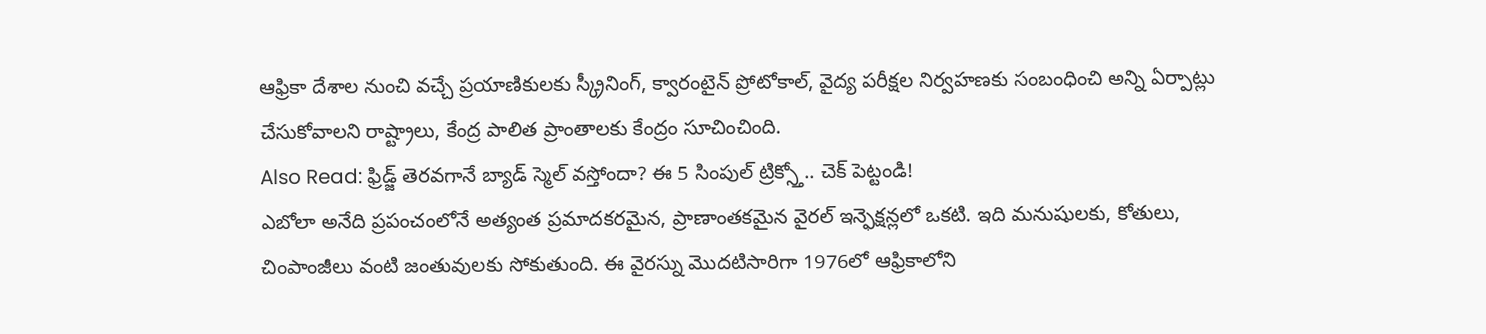ఆఫ్రికా దేశాల నుంచి వచ్చే ప్రయాణికులకు స్క్రీనింగ్, క్వారంటైన్ ప్రోటోకాల్, వైద్య పరీక్షల నిర్వహణకు సంబంధించి అన్ని ఏర్పాట్లు చేసుకోవాలని రాష్ట్రాలు, కేంద్ర పాలిత ప్రాంతాలకు కేంద్రం సూచించింది.
Also Read: ఫ్రిడ్జ్ తెరవగానే బ్యాడ్ స్మెల్ వస్తోందా? ఈ 5 సింపుల్ ట్రిక్స్తో.. చెక్ పెట్టండి!
ఎబోలా అనేది ప్రపంచంలోనే అత్యంత ప్రమాదకరమైన, ప్రాణాంతకమైన వైరల్ ఇన్ఫెక్షన్లలో ఒకటి. ఇది మనుషులకు, కోతులు, చింపాంజీలు వంటి జంతువులకు సోకుతుంది. ఈ వైరస్ను మొదటిసారిగా 1976లో ఆఫ్రికాలోని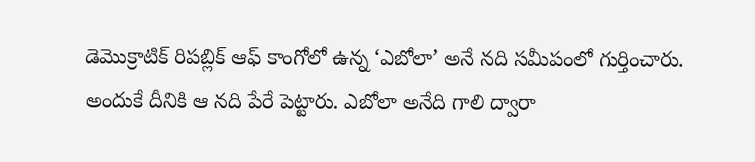డెమొక్రాటిక్ రిపబ్లిక్ ఆఫ్ కాంగోలో ఉన్న ‘ఎబోలా’ అనే నది సమీపంలో గుర్తించారు. అందుకే దీనికి ఆ నది పేరే పెట్టారు. ఎబోలా అనేది గాలి ద్వారా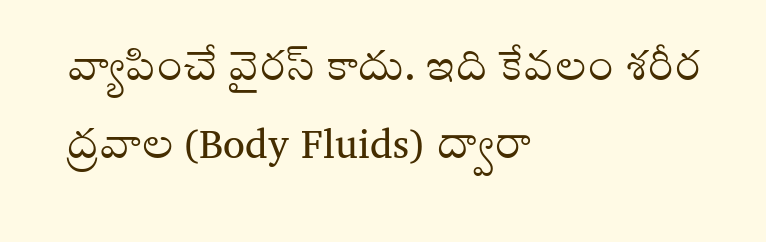వ్యాపించే వైరస్ కాదు. ఇది కేవలం శరీర ద్రవాల (Body Fluids) ద్వారా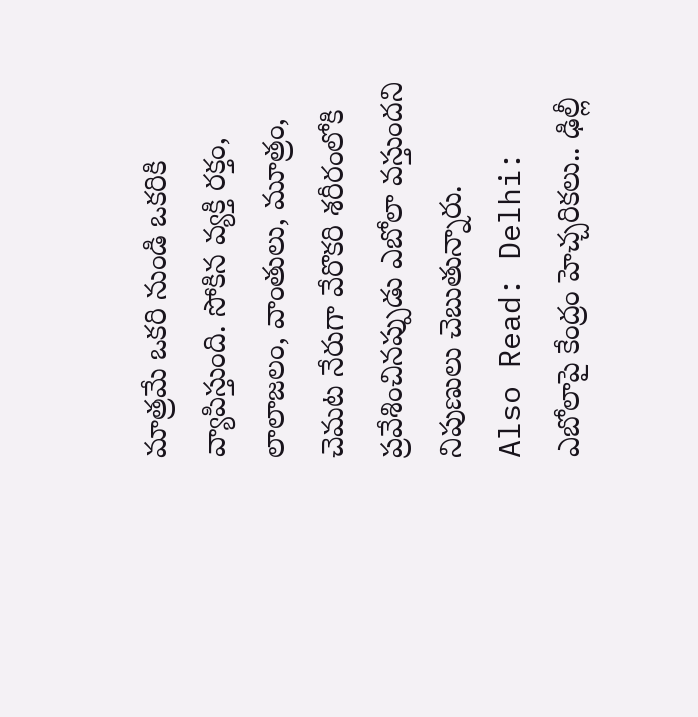మాత్రమే ఒకరి నుండి ఒకరికి వ్యాపిస్తుంది. సోకిన వ్యక్తి రక్తం, లాలాజలం, వాంతులు, మూత్రం, చెమట నేరుగా వేరొకరి శరీరంలోకి ప్రవేశించినప్పుడు ఎబోలా వస్తుందని నిపుణులు చెబుతున్నారు.
Also Read: Delhi: ఎబోలాపై కేంద్రం హెచ్చరికలు.. ఢిల్లీ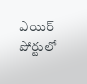ఎయిర్ పోర్టులో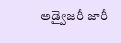అడ్వైజరీ జారీ